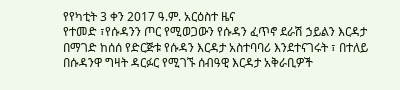የየካቲት 3 ቀን 2017 ዓ.ም. አርዕስተ ዜና
የተመድ ፣የሱዳንን ጦር የሚወጋውን የሱዳን ፈጥኖ ደራሽ ኃይልን እርዳታ በማገድ ከሰሰ የድርጅቱ የሱዳን እርዳታ አስተባባሪ እንደተናገሩት ፣ በተለይ በሱዳንዋ ግዛት ዳርፉር የሚገኙ ሰብዓዊ እርዳታ አቅራቢዎች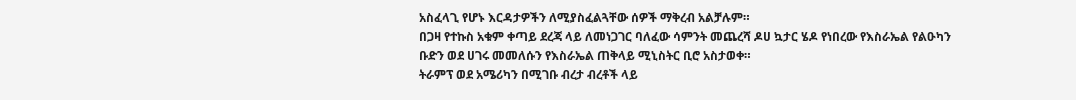አስፈላጊ የሆኑ እርዳታዎችን ለሚያስፈልጓቸው ሰዎች ማቅረብ አልቻሉም።
በጋዛ የተኩስ አቁም ቀጣይ ደረጃ ላይ ለመነጋገር ባለፈው ሳምንት መጨረሻ ዶሀ ኳታር ሄዶ የነበረው የእስራኤል የልዑካን ቡድን ወደ ሀገሩ መመለሱን የእስራኤል ጠቅላይ ሚኒስትር ቢሮ አስታወቀ።
ትራምፕ ወደ አሜሪካን በሚገቡ ብረታ ብረቶች ላይ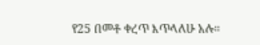የ25 በመቶ ቀረጥ እጥላለሁ አሉ።